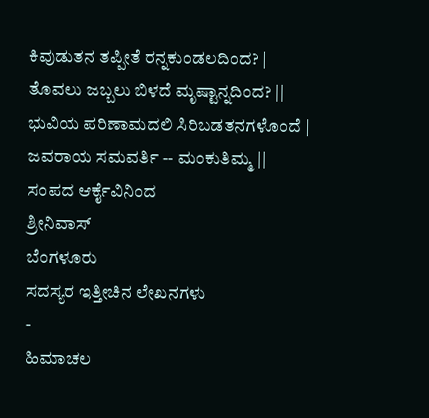ಕಿವುಡುತನ ತಪ್ಪೀತೆ ರನ್ನಕುಂಡಲದಿಂದ? |
ತೊವಲು ಜಬ್ಬಲು ಬಿಳದೆ ಮೃಷ್ಟಾನ್ನದಿಂದ? ||
ಭುವಿಯ ಪರಿಣಾಮದಲಿ ಸಿರಿಬಡತನಗಳೊಂದೆ |
ಜವರಾಯ ಸಮವರ್ತಿ -- ಮಂಕುತಿಮ್ಮ ||
ಸಂಪದ ಆರ್ಕೈವಿನಿಂದ
ಶ್ರೀನಿವಾಸ್
ಬೆಂಗಳೂರು
ಸದಸ್ಯರ ಇತ್ತೀಚಿನ ಲೇಖನಗಳು
-
ಹಿಮಾಚಲ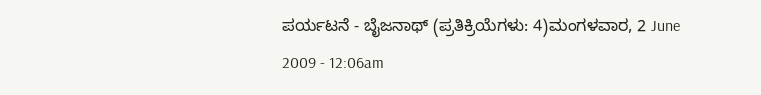ಪರ್ಯಟನೆ - ಬೈಜನಾಥ್ (ಪ್ರತಿಕ್ರಿಯೆಗಳು: 4)ಮಂಗಳವಾರ, 2 June 2009 - 12:06am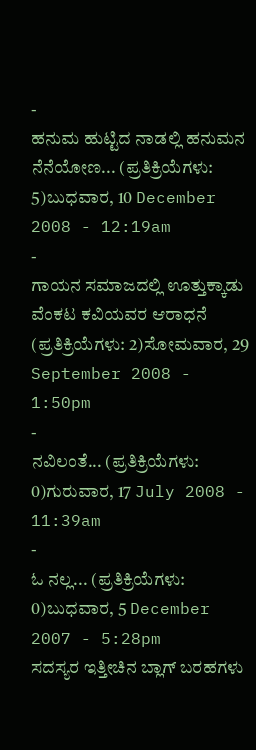-
ಹನುಮ ಹುಟ್ಟಿದ ನಾಡಲ್ಲಿ ಹನುಮನ ನೆನೆಯೋಣ... (ಪ್ರತಿಕ್ರಿಯೆಗಳು: 5)ಬುಧವಾರ, 10 December 2008 - 12:19am
-
ಗಾಯನ ಸಮಾಜದಲ್ಲಿ ಊತ್ತುಕ್ಕಾಡು ವೆಂಕಟ ಕವಿಯವರ ಆರಾಧನೆ (ಪ್ರತಿಕ್ರಿಯೆಗಳು: 2)ಸೋಮವಾರ, 29 September 2008 - 1:50pm
-
ನವಿಲಂತೆ... (ಪ್ರತಿಕ್ರಿಯೆಗಳು: 0)ಗುರುವಾರ, 17 July 2008 - 11:39am
-
ಓ ನಲ್ಲ... (ಪ್ರತಿಕ್ರಿಯೆಗಳು: 0)ಬುಧವಾರ, 5 December 2007 - 5:28pm
ಸದಸ್ಯರ ಇತ್ತೀಚಿನ ಬ್ಲಾಗ್ ಬರಹಗಳು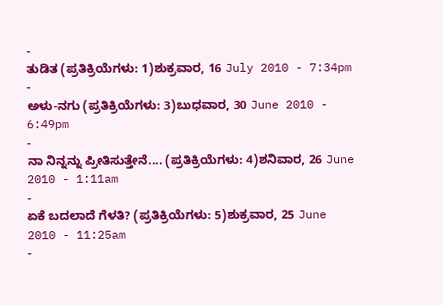-
ತುಡಿತ (ಪ್ರತಿಕ್ರಿಯೆಗಳು: 1)ಶುಕ್ರವಾರ, 16 July 2010 - 7:34pm
-
ಅಳು-ನಗು (ಪ್ರತಿಕ್ರಿಯೆಗಳು: 3)ಬುಧವಾರ, 30 June 2010 - 6:49pm
-
ನಾ ನಿನ್ನನ್ನು ಪ್ರೀತಿಸುತ್ತೇನೆ.... (ಪ್ರತಿಕ್ರಿಯೆಗಳು: 4)ಶನಿವಾರ, 26 June 2010 - 1:11am
-
ಏಕೆ ಬದಲಾದೆ ಗೆಳತಿ? (ಪ್ರತಿಕ್ರಿಯೆಗಳು: 5)ಶುಕ್ರವಾರ, 25 June 2010 - 11:25am
-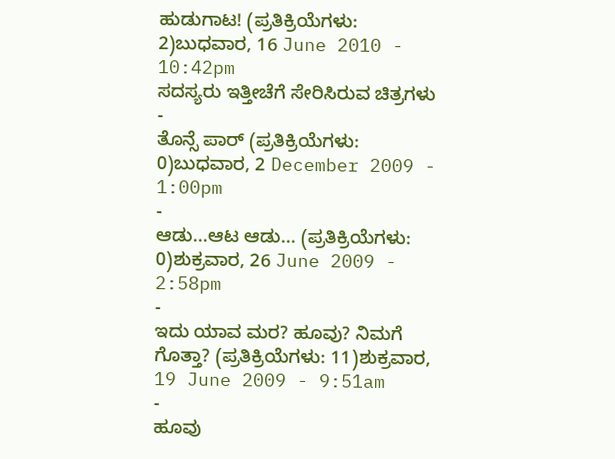ಹುಡುಗಾಟ! (ಪ್ರತಿಕ್ರಿಯೆಗಳು: 2)ಬುಧವಾರ, 16 June 2010 - 10:42pm
ಸದಸ್ಯರು ಇತ್ತೀಚೆಗೆ ಸೇರಿಸಿರುವ ಚಿತ್ರಗಳು
-
ತೊನ್ಸೆ ಪಾರ್ (ಪ್ರತಿಕ್ರಿಯೆಗಳು: 0)ಬುಧವಾರ, 2 December 2009 - 1:00pm
-
ಆಡು...ಆಟ ಆಡು... (ಪ್ರತಿಕ್ರಿಯೆಗಳು: 0)ಶುಕ್ರವಾರ, 26 June 2009 - 2:58pm
-
ಇದು ಯಾವ ಮರ? ಹೂವು? ನಿಮಗೆ ಗೊತ್ತಾ? (ಪ್ರತಿಕ್ರಿಯೆಗಳು: 11)ಶುಕ್ರವಾರ, 19 June 2009 - 9:51am
-
ಹೂವು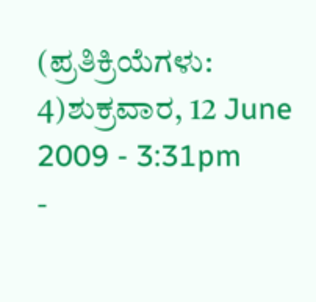(ಪ್ರತಿಕ್ರಿಯೆಗಳು: 4)ಶುಕ್ರವಾರ, 12 June 2009 - 3:31pm
-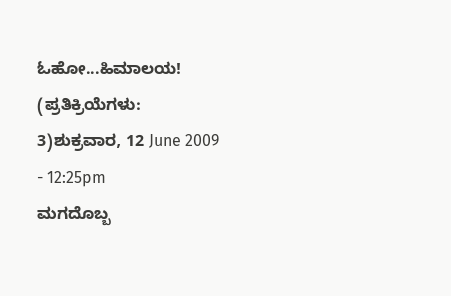ಓಹೋ...ಹಿಮಾಲಯ! (ಪ್ರತಿಕ್ರಿಯೆಗಳು: 3)ಶುಕ್ರವಾರ, 12 June 2009 - 12:25pm
ಮಗದೊಬ್ಬ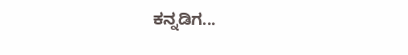ಕನ್ನಡಿಗ...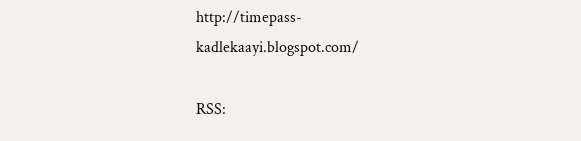http://timepass-kadlekaayi.blogspot.com/

RSS: